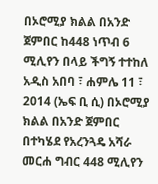በኦሮሚያ ክልል በአንድ ጀምበር ከ448 ነጥብ 6 ሚሊየን በላይ ችግኝ ተተከለ
አዲስ አበባ ፣ ሐምሌ 11 ፣ 2014 (ኤፍ ቢ ሲ) በኦሮሚያ ክልል በአንድ ጀምበር በተካሄደ የአረንጓዴ አሻራ መርሐ ግብር 448 ሚሊየን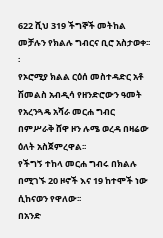622 ሺህ 319 ችግኞች መትከል መቻሉን የክልሉ ግብርና ቢሮ አስታወቀ፡፡፡
የኦሮሚያ ክልል ርዕሰ መስተዳድር አቶ ሽመልስ አብዲሳ የዘንድሮውን ዓመት የአረንጓዴ አሻራ መርሐ ግብር በምሥራቅ ሸዋ ዞን ሉሜ ወረዳ በዛሬው ዕለት አስጀምረዋል፡፡
የችግኝ ተከላ መርሐ ግብሩ በክልሉ በሚገኙ 20 ዞኖች እና 19 ከተሞች ነው ሲከናወን የዋለው፡፡
በአንድ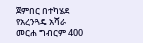ጀምበር በተካሄደ የአረንጓዴ አሻራ መርሐ ግብርም 400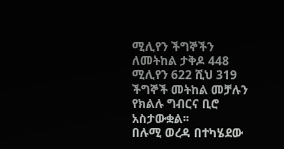ሚሊየን ችግኞችን ለመትከል ታቅዶ 448 ሚሊየን 622 ሺህ 319 ችግኞች መትከል መቻሉን የክልሉ ግብርና ቢሮ አስታውቋል፡፡
በሉሚ ወረዳ በተካሄደው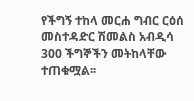የችግኝ ተከላ መርሐ ግብር ርዕሰ መስተዳድር ሽመልስ አብዲሳ 300 ችግኞችን መትከላቸው ተጠቁሟል፡፡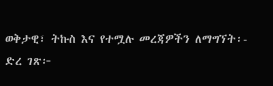ወቅታዊ፣ ትኩስ እና የተሟሉ መረጃዎችን ለማግኘት፡-
ድረ ገጽ፦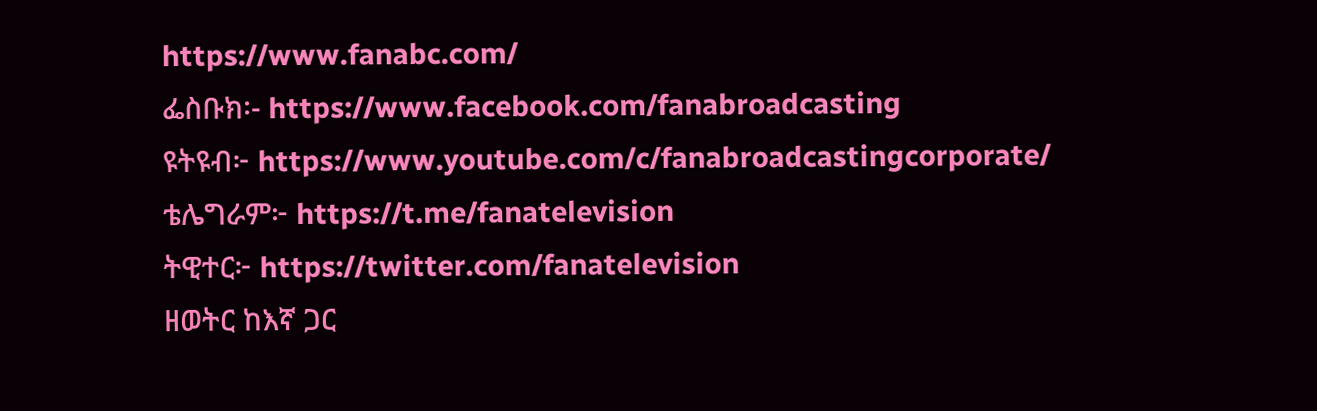https://www.fanabc.com/
ፌስቡክ፡- https://www.facebook.com/fanabroadcasting
ዩትዩብ፦ https://www.youtube.com/c/fanabroadcastingcorporate/
ቴሌግራም፦ https://t.me/fanatelevision
ትዊተር፦ https://twitter.com/fanatelevision
ዘወትር ከእኛ ጋር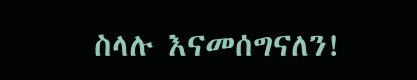ስላሉ እናመሰግናለን!